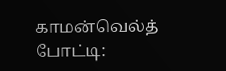காமன்வெல்த் போட்டி: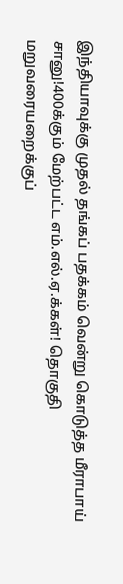இந்தியாவுக்கு முதல் தங்கப் பதக்கம் வென்று கொடுத்த மீராபாய் சானு!400க்கும் மேற்பட்ட எம்.எல்.ஏ.க்கள்! தொகுதி மறுவரையறைக்குப்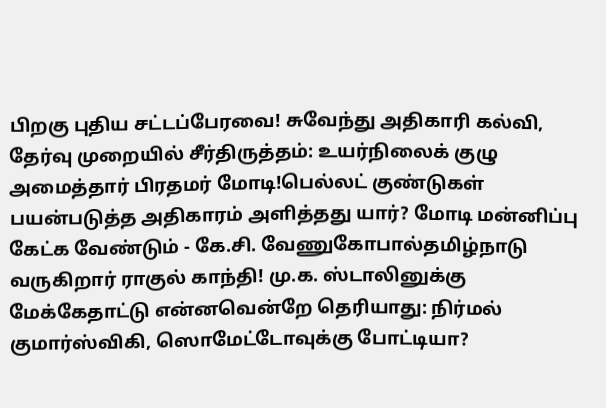பிறகு புதிய சட்டப்பேரவை! சுவேந்து அதிகாரி கல்வி, தேர்வு முறையில் சீர்திருத்தம்: உயர்நிலைக் குழு அமைத்தார் பிரதமர் மோடி!பெல்லட் குண்டுகள் பயன்படுத்த அதிகாரம் அளித்தது யார்? மோடி மன்னிப்பு கேட்க வேண்டும் - கே.சி. வேணுகோபால்தமிழ்நாடு வருகிறார் ராகுல் காந்தி! மு.க. ஸ்டாலினுக்கு மேக்கேதாட்டு என்னவென்றே தெரியாது: நிர்மல் குமார்ஸ்விகி, ஸொமேட்டோவுக்கு போட்டியா?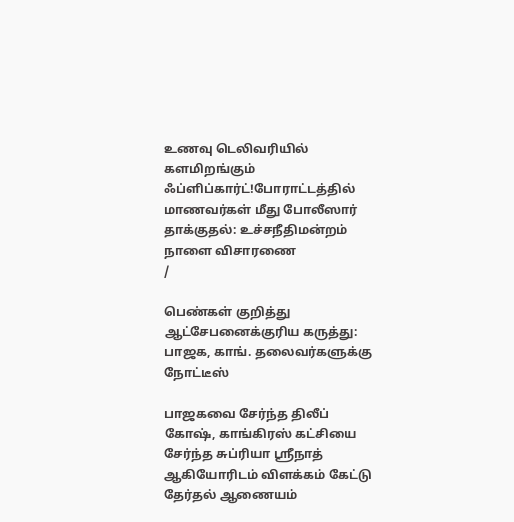உணவு டெலிவரியில் களமிறங்கும் ஃப்ளிப்கார்ட்!போராட்டத்தில் மாணவர்கள் மீது போலீஸார் தாக்குதல்: உச்சநீதிமன்றம் நாளை விசாரணை
/

பெண்கள் குறித்து ஆட்சேபனைக்குரிய கருத்து: பாஜக, காங். தலைவர்களுக்கு நோட்டீஸ்

பாஜகவை சேர்ந்த திலீப் கோஷ், காங்கிரஸ் கட்சியை சேர்ந்த சுப்ரியா ஸ்ரீநாத் ஆகியோரிடம் விளக்கம் கேட்டு தேர்தல் ஆணையம்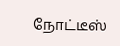நோட்டீஸ்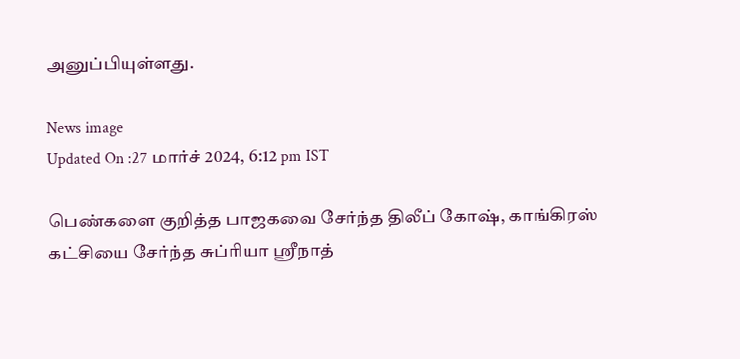அனுப்பியுள்ளது.

News image
Updated On :27 மார்ச் 2024, 6:12 pm IST

பெண்களை குறித்த பாஜகவை சேர்ந்த திலீப் கோஷ், காங்கிரஸ் கட்சியை சேர்ந்த சுப்ரியா ஸ்ரீநாத்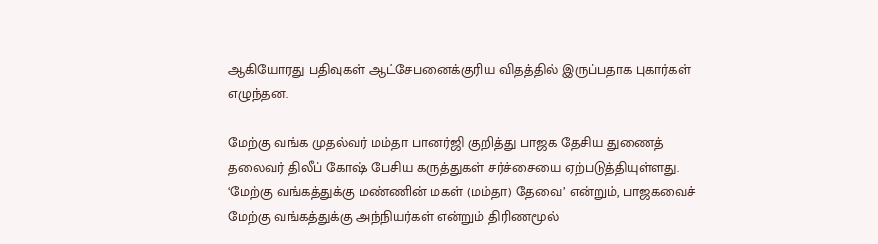ஆகியோரது பதிவுகள் ஆட்சேபனைக்குரிய விதத்தில் இருப்பதாக புகார்கள் எழுந்தன.

மேற்கு வங்க முதல்வர் மம்தா பானர்ஜி குறித்து பாஜக தேசிய துணைத் தலைவர் திலீப் கோஷ் பேசிய கருத்துகள் சர்ச்சையை ஏற்படுத்தியுள்ளது. ‘மேற்கு வங்கத்துக்கு மண்ணின் மகள் (மம்தா) தேவை’ என்றும், பாஜகவைச் மேற்கு வங்கத்துக்கு அந்நியர்கள் என்றும் திரிணமூல்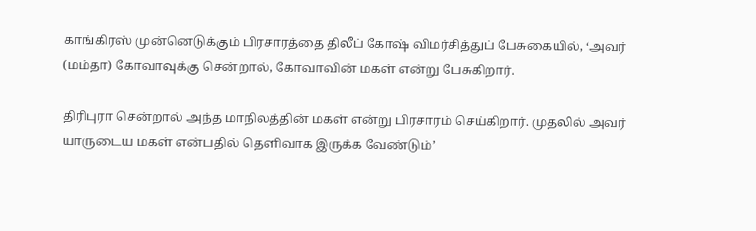காங்கிரஸ் முன்னெடுக்கும் பிரசாரத்தை திலீப் கோஷ் விமர்சித்துப் பேசுகையில், ‘அவர் (மம்தா) கோவாவுக்கு சென்றால், கோவாவின் மகள் என்று பேசுகிறார்.

திரிபுரா சென்றால் அந்த மாநிலத்தின் மகள் என்று பிரசாரம் செய்கிறார். முதலில் அவர் யாருடைய மகள் என்பதில் தெளிவாக இருக்க வேண்டும்’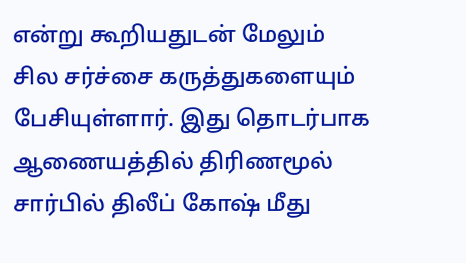என்று கூறியதுடன் மேலும் சில சர்ச்சை கருத்துகளையும் பேசியுள்ளார். இது தொடர்பாக ஆணையத்தில் திரிணமூல் சார்பில் திலீப் கோஷ் மீது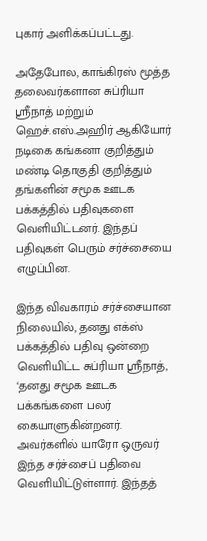புகார் அளிக்கப்பட்டது.

அதேபோல, காங்கிரஸ் மூத்த தலைவர்களான சுப்ரியா ஸ்ரீநாத் மற்றும் ஹெச்.எஸ்.அஹிர் ஆகியோர் நடிகை கங்கனா குறித்தும் மண்டி தொகுதி குறித்தும் தங்களின் சமூக ஊடக பக்கத்தில் பதிவுகளை வெளியிட்டனர். இந்தப் பதிவுகள் பெரும் சர்ச்சையை எழுப்பின.

இந்த விவகாரம் சர்ச்சையான நிலையில், தனது எக்ஸ் பக்கத்தில் பதிவு ஒன்றை வெளியிட்ட சுப்ரியா ஸ்ரீநாத், ‘தனது சமூக ஊடக பக்கங்களை பலர் கையாளுகின்றனர். அவர்களில் யாரோ ஒருவர் இந்த சர்ச்சைப் பதிவை வெளியிட்டுள்ளார். இந்தத்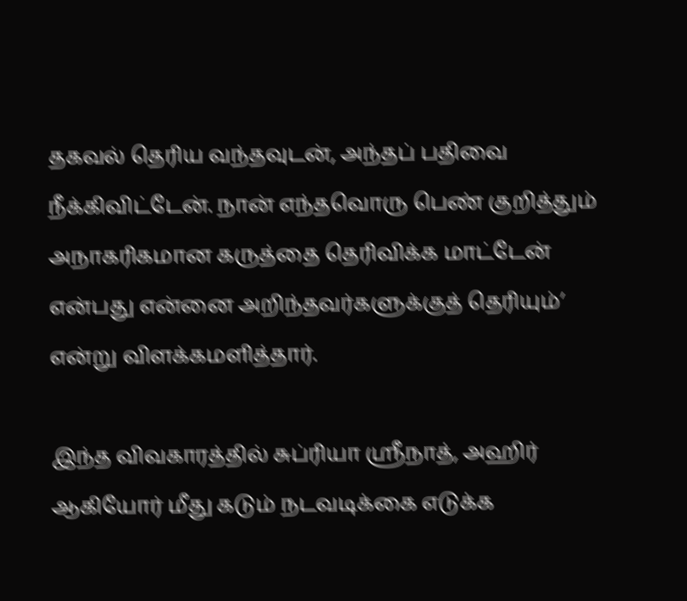தகவல் தெரிய வந்தவுடன், அந்தப் பதிவை நீக்கிவிட்டேன். நான் எந்தவொரு பெண் குறித்தும் அநாகரிகமான கருத்தை தெரிவிக்க மாட்டேன் என்பது என்னை அறிந்தவர்களுக்குத் தெரியும்’ என்று விளக்கமளித்தார்.

இந்த விவகாரத்தில் சுப்ரியா ஸ்ரீநாத், அஹிர் ஆகியோர் மீது கடும் நடவடிக்கை எடுக்க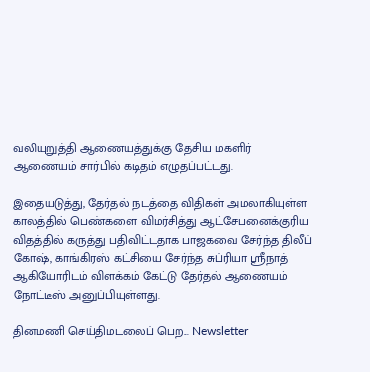வலியுறுத்தி ஆணையத்துக்கு தேசிய மகளிர் ஆணையம் சார்பில் கடிதம் எழுதப்பட்டது.

இதையடுத்து, தேர்தல் நடத்தை விதிகள் அமலாகியுள்ள காலத்தில் பெண்களை விமர்சித்து ஆட்சேபனைக்குரிய விதத்தில் கருத்து பதிவிட்டதாக பாஜகவை சேர்ந்த திலீப் கோஷ், காங்கிரஸ் கட்சியை சேர்ந்த சுப்ரியா ஸ்ரீநாத் ஆகியோரிடம் விளக்கம் கேட்டு தேர்தல் ஆணையம் நோட்டீஸ் அனுப்பியுள்ளது.

தினமணி செய்திமடலைப் பெற... Newsletter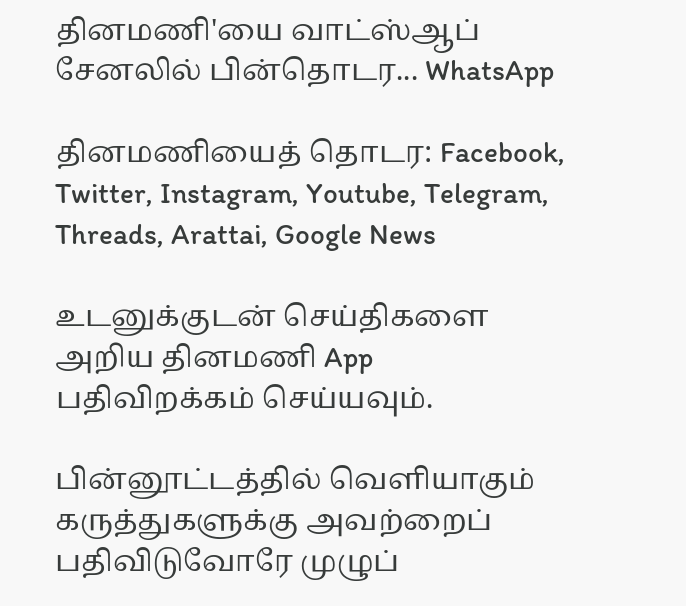தினமணி'யை வாட்ஸ்ஆப் சேனலில் பின்தொடர... WhatsApp

தினமணியைத் தொடர: Facebook, Twitter, Instagram, Youtube, Telegram, Threads, Arattai, Google News

உடனுக்குடன் செய்திகளை அறிய தினமணி App பதிவிறக்கம் செய்யவும்.

பின்னூட்டத்தில் வெளியாகும் கருத்துகளுக்கு அவற்றைப் பதிவிடுவோரே முழுப்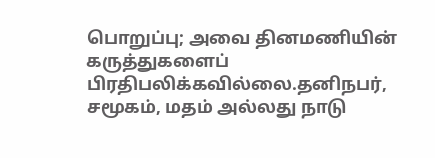பொறுப்பு; அவை தினமணியின் கருத்துகளைப் பிரதிபலிக்கவில்லை.தனிநபர், சமூகம், மதம் அல்லது நாடு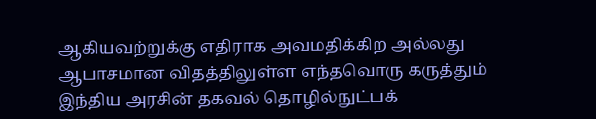ஆகியவற்றுக்கு எதிராக அவமதிக்கிற அல்லது ஆபாசமான விதத்திலுள்ள எந்தவொரு கருத்தும் இந்திய அரசின் தகவல் தொழில்நுட்பக்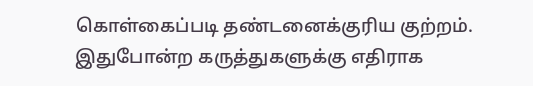கொள்கைப்படி தண்டனைக்குரிய குற்றம். இதுபோன்ற கருத்துகளுக்கு எதிராக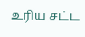உரிய சட்ட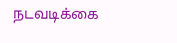நடவடிக்கை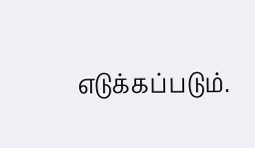எடுக்கப்படும்.